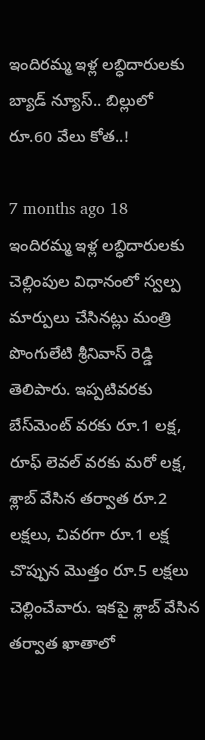ఇందిరమ్మ ఇళ్ల లబ్ధిదారులకు బ్యాడ్ న్యూస్.. బిల్లులో రూ.60 వేలు కోత..!

7 months ago 18
ఇందిరమ్మ ఇళ్ల లబ్ధిదారులకు చెల్లింపుల విధానంలో స్వల్ప మార్పులు చేసినట్లు మంత్రి పొంగులేటి శ్రీనివాస్ రెడ్డి తెలిపారు. ఇప్పటివరకు బేస్‌మెంట్‌ వరకు రూ.1 లక్ష, రూఫ్‌ లెవల్‌ వరకు మరో లక్ష, శ్లాబ్‌ వేసిన తర్వాత రూ.2 లక్షలు, చివరగా రూ.1 లక్ష చొప్పున మొత్తం రూ.5 లక్షలు చెల్లించేవారు. ఇకపై శ్లాబ్‌ వేసిన తర్వాత ఖాతాలో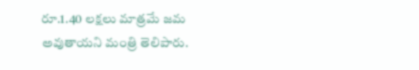రూ.1.40 లక్షలు మాత్రమే జమ అవుతాయని మంత్రి తెలిపారు.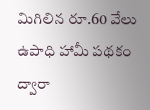మిగిలిన రూ.60 వేలు ఉపాధి హామీ పథకం ద్వారా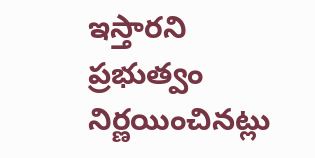ఇస్తారని ప్రభుత్వం నిర్ణయించినట్లు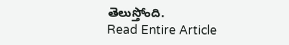తెలుస్తోంది.
Read Entire Article